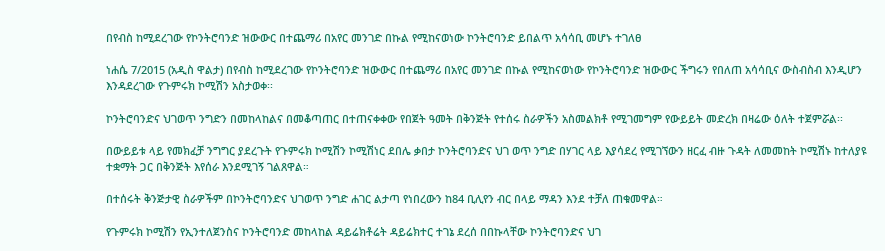በየብስ ከሚደረገው የኮንትሮባንድ ዝውውር በተጨማሪ በአየር መንገድ በኩል የሚከናወነው ኮንትሮባንድ ይበልጥ አሳሳቢ መሆኑ ተገለፀ

ነሐሴ 7/2015 (አዲስ ዋልታ) በየብስ ከሚደረገው የኮንትሮባንድ ዝውውር በተጨማሪ በአየር መንገድ በኩል የሚከናወነው የኮንትሮባንድ ዝውውር ችግሩን የበለጠ አሳሳቢና ውስብስብ እንዲሆን እንዳደረገው የጉምሩክ ኮሚሽን አስታወቀ፡፡

ኮንትሮባንድና ህገወጥ ንግድን በመከላከልና በመቆጣጠር በተጠናቀቀው የበጀት ዓመት በቅንጅት የተሰሩ ስራዎችን አስመልክቶ የሚገመግም የውይይት መድረክ በዛሬው ዕለት ተጀምሯል፡፡

በውይይቱ ላይ የመክፈቻ ንግግር ያደረጉት የጉምሩክ ኮሚሽን ኮሚሽነር ደበሌ ቃበታ ኮንትሮባንድና ህገ ወጥ ንግድ በሃገር ላይ እያሳደረ የሚገኘውን ዘርፈ ብዙ ጉዳት ለመመከት ኮሚሽኑ ከተለያዩ ተቋማት ጋር በቅንጅት እየሰራ እንደሚገኝ ገልጸዋል።

በተሰሩት ቅንጅታዊ ስራዎችም በኮንትሮባንድና ህገወጥ ንግድ ሐገር ልታጣ የነበረውን ከ84 ቢሊየን ብር በላይ ማዳን እንደ ተቻለ ጠቁመዋል።

የጉምሩክ ኮሚሽን የኢንተለጀንስና ኮንትሮባንድ መከላከል ዳይሬክቶሬት ዳይሬክተር ተገኔ ደረሰ በበኩላቸው ኮንትሮባንድና ህገ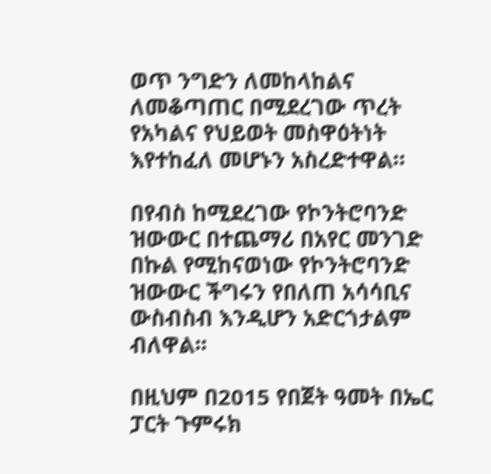ወጥ ንግድን ለመከላከልና ለመቆጣጠር በሚደረገው ጥረት የአካልና የህይወት መስዋዕትነት እየተከፈለ መሆኑን አስረድተዋል።

በየብስ ከሚደረገው የኮንትሮባንድ ዝውውር በተጨማሪ በአየር መንገድ በኩል የሚከናወነው የኮንትሮባንድ ዝውውር ችግሩን የበለጠ አሳሳቢና ውስብስብ እንዲሆን አድርጎታልም ብለዋል፡፡

በዚህም በ2015 የበጀት ዓመት በኤር ፓርት ጉምሩክ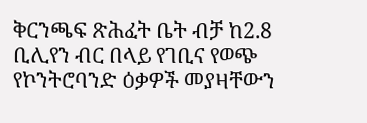ቅርንጫፍ ጽሕፈት ቤት ብቻ ከ2.8 ቢሊየን ብር በላይ የገቢና የወጭ የኮንትሮባንድ ዕቃዎች መያዛቸውን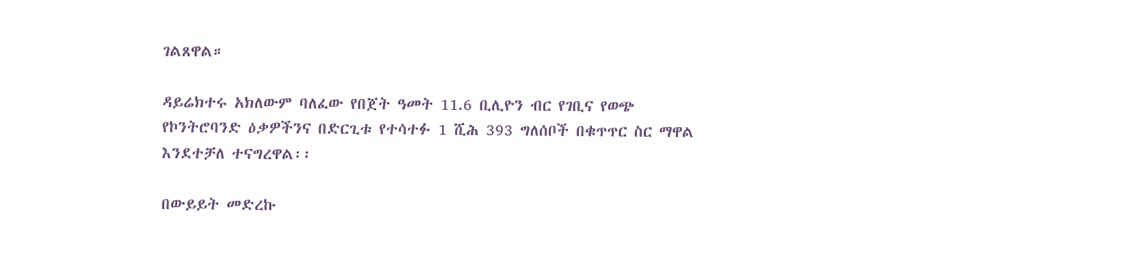ገልጸዋል።

ዳይሬክተሩ አክለውም ባለፈው የበጀት ዓመት 11.6 ቢሊዮን ብር የገቢና የወጭ የኮንትሮባንድ ዕቃዎችንና በድርጊቱ የተሳተፉ 1 ሺሕ 393 ግለሰቦች በቁጥጥር ስር ማዋል እንደተቻለ ተናግረዋል፡፡

በውይይት መድረኩ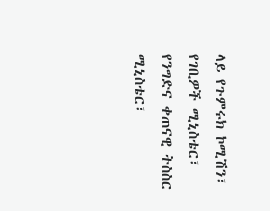ላይ የጉምሩክ ኮሚሽን፣ የገቢዎች ሚኒስቴር፣ የንግድና ቀጠናዊ ትስስር ሚኒስቴር፣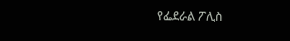የፌደራል ፖሊስ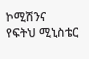ኮሚሽንና የፍትህ ሚኒስቴር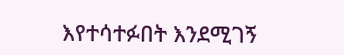እየተሳተፉበት እንደሚገኝ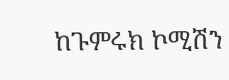ከጉምሩክ ኮሚሽን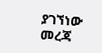ያገኘነው መረጃ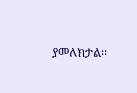ያመለክታል፡፡